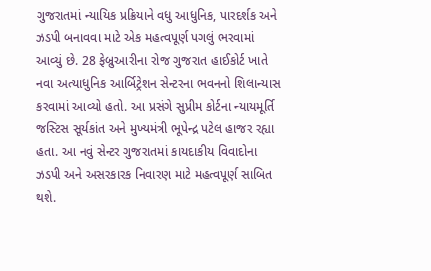ગુજરાતમાં ન્યાયિક પ્રક્રિયાને વધુ આધુનિક, પારદર્શક અને ઝડપી બનાવવા માટે એક મહત્વપૂર્ણ પગલું ભરવામાં આવ્યું છે. 28 ફેબ્રુઆરીના રોજ ગુજરાત હાઈકોર્ટ ખાતે નવા અત્યાધુનિક આર્બિટ્રેશન સેન્ટરના ભવનનો શિલાન્યાસ કરવામાં આવ્યો હતો. આ પ્રસંગે સુપ્રીમ કોર્ટના ન્યાયમૂર્તિ જસ્ટિસ સૂર્યકાંત અને મુખ્યમંત્રી ભૂપેન્દ્ર પટેલ હાજર રહ્યા હતા. આ નવું સેન્ટર ગુજરાતમાં કાયદાકીય વિવાદોના ઝડપી અને અસરકારક નિવારણ માટે મહત્વપૂર્ણ સાબિત થશે.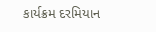કાર્યક્રમ દરમિયાન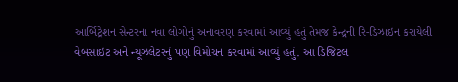આર્બિટ્રેશન સેન્ટરના નવા લોગોનું અનાવરણ કરવામાં આવ્યું હતું તેમજ કેન્દ્રની રિ-ડિઝાઇન કરાયેલી વેબસાઇટ અને ન્યૂઝલેટરનું પણ વિમોચન કરવામાં આવ્યું હતું. આ ડિજિટલ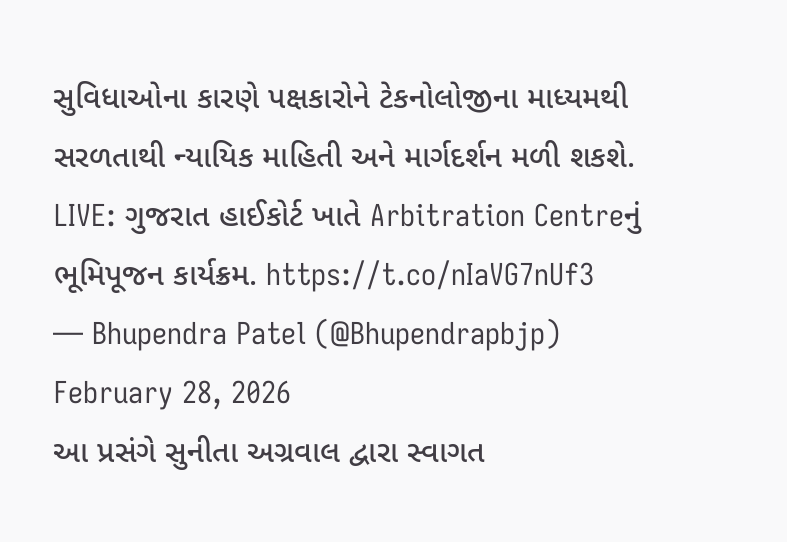સુવિધાઓના કારણે પક્ષકારોને ટેકનોલોજીના માધ્યમથી સરળતાથી ન્યાયિક માહિતી અને માર્ગદર્શન મળી શકશે.
LIVE: ગુજરાત હાઈકોર્ટ ખાતે Arbitration Centreનું ભૂમિપૂજન કાર્યક્રમ. https://t.co/nIaVG7nUf3
— Bhupendra Patel (@Bhupendrapbjp) February 28, 2026
આ પ્રસંગે સુનીતા અગ્રવાલ દ્વારા સ્વાગત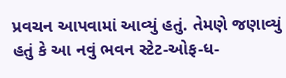પ્રવચન આપવામાં આવ્યું હતું. તેમણે જણાવ્યું હતું કે આ નવું ભવન સ્ટેટ-ઓફ-ધ-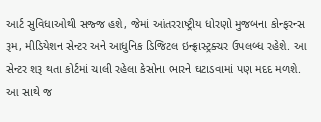આર્ટ સુવિધાઓથી સજ્જ હશે, જેમાં આંતરરાષ્ટ્રીય ધોરણો મુજબના કોન્ફરન્સ રૂમ, મીડિયેશન સેન્ટર અને આધુનિક ડિજિટલ ઇન્ફ્રાસ્ટ્રક્ચર ઉપલબ્ધ રહેશે. આ સેન્ટર શરૂ થતા કોર્ટમાં ચાલી રહેલા કેસોના ભારને ઘટાડવામાં પણ મદદ મળશે.
આ સાથે જ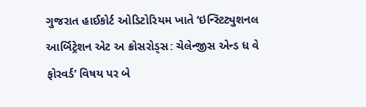ગુજરાત હાઈકોર્ટ ઓડિટોરિયમ ખાતે ‘ઇન્સ્ટિટ્યુશનલ આર્બિટ્રેશન એટ અ ક્રોસરોડ્સ: ચેલેન્જીસ એન્ડ ધ વે ફોરવર્ડ’ વિષય પર બે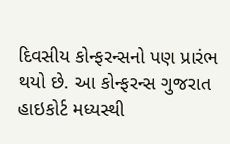દિવસીય કોન્ફરન્સનો પણ પ્રારંભ થયો છે. આ કોન્ફરન્સ ગુજરાત હાઇકોર્ટ મધ્યસ્થી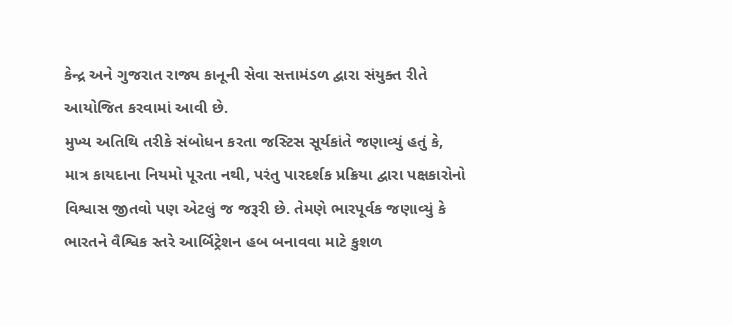કેન્દ્ર અને ગુજરાત રાજ્ય કાનૂની સેવા સત્તામંડળ દ્વારા સંયુક્ત રીતે આયોજિત કરવામાં આવી છે.
મુખ્ય અતિથિ તરીકે સંબોધન કરતા જસ્ટિસ સૂર્યકાંતે જણાવ્યું હતું કે, માત્ર કાયદાના નિયમો પૂરતા નથી, પરંતુ પારદર્શક પ્રક્રિયા દ્વારા પક્ષકારોનો વિશ્વાસ જીતવો પણ એટલું જ જરૂરી છે. તેમણે ભારપૂર્વક જણાવ્યું કે ભારતને વૈશ્વિક સ્તરે આર્બિટ્રેશન હબ બનાવવા માટે કુશળ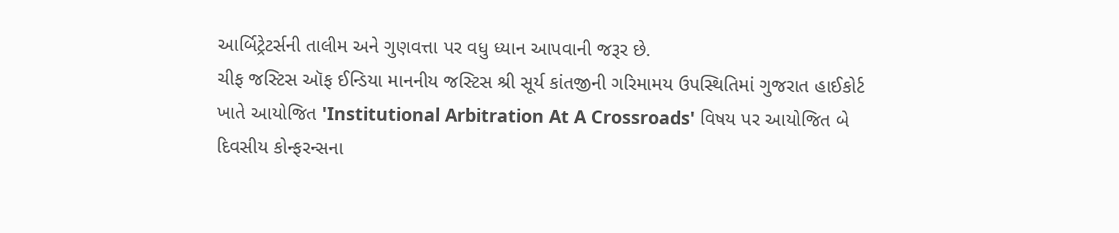આર્બિટ્રેટર્સની તાલીમ અને ગુણવત્તા પર વધુ ધ્યાન આપવાની જરૂર છે.
ચીફ જસ્ટિસ ઑફ ઈન્ડિયા માનનીય જસ્ટિસ શ્રી સૂર્ય કાંતજીની ગરિમામય ઉપસ્થિતિમાં ગુજરાત હાઈકોર્ટ ખાતે આયોજિત 'Institutional Arbitration At A Crossroads' વિષય પર આયોજિત બે દિવસીય કોન્ફરન્સના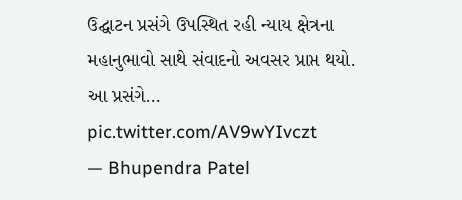ઉદ્ઘાટન પ્રસંગે ઉપસ્થિત રહી ન્યાય ક્ષેત્રના મહાનુભાવો સાથે સંવાદનો અવસર પ્રાપ્ત થયો.
આ પ્રસંગે… pic.twitter.com/AV9wYIvczt
— Bhupendra Patel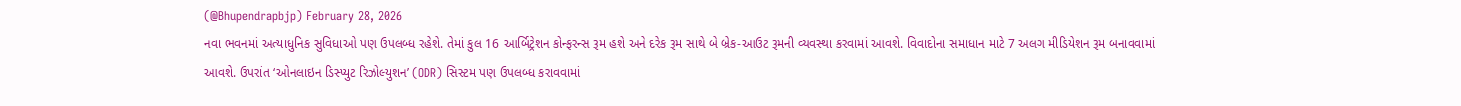(@Bhupendrapbjp) February 28, 2026
નવા ભવનમાં અત્યાધુનિક સુવિધાઓ પણ ઉપલબ્ધ રહેશે. તેમાં કુલ 16 આર્બિટ્રેશન કોન્ફરન્સ રૂમ હશે અને દરેક રૂમ સાથે બે બ્રેક-આઉટ રૂમની વ્યવસ્થા કરવામાં આવશે. વિવાદોના સમાધાન માટે 7 અલગ મીડિયેશન રૂમ બનાવવામાં આવશે. ઉપરાંત ‘ઓનલાઇન ડિસ્પ્યુટ રિઝોલ્યુશન’ (ODR) સિસ્ટમ પણ ઉપલબ્ધ કરાવવામાં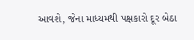આવશે, જેના માધ્યમથી પક્ષકારો દૂર બેઠા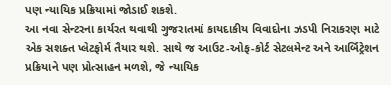પણ ન્યાયિક પ્રક્રિયામાં જોડાઈ શકશે.
આ નવા સેન્ટરના કાર્યરત થવાથી ગુજરાતમાં કાયદાકીય વિવાદોના ઝડપી નિરાકરણ માટે એક સશક્ત પ્લેટફોર્મ તૈયાર થશે. સાથે જ આઉટ-ઓફ-કોર્ટ સેટલમેન્ટ અને આર્બિટ્રેશન પ્રક્રિયાને પણ પ્રોત્સાહન મળશે, જે ન્યાયિક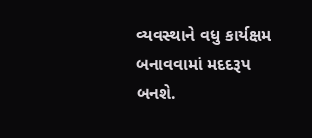વ્યવસ્થાને વધુ કાર્યક્ષમ બનાવવામાં મદદરૂપ બનશે.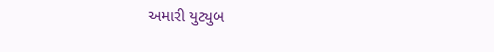અમારી યુટ્યુબ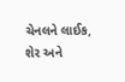ચેનલને લાઈક, શેર અને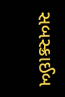સબસ્ક્રાઈબ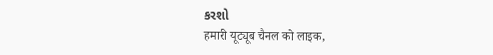કરશો
हमारी यूट्यूब चैनल को लाइक,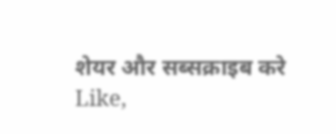शेयर और सब्सक्राइब करे
Like,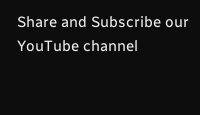Share and Subscribe our YouTube channel